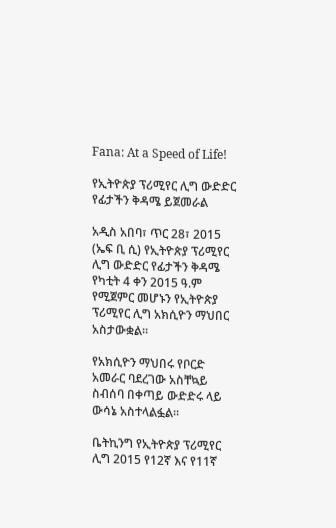Fana: At a Speed of Life!

የኢትዮጵያ ፕሪሚየር ሊግ ውድድር የፊታችን ቅዳሜ ይጀመራል

አዲስ አበባ፣ ጥር 28፣ 2015 (ኤፍ ቢ ሲ) የኢትዮጵያ ፕሪሚየር ሊግ ውድድር የፊታችን ቅዳሜ የካቲት 4 ቀን 2015 ዓ.ም የሚጀምር መሆኑን የኢትዮጵያ ፕሪሚየር ሊግ አክሲዮን ማህበር አስታውቋል፡፡

የአክሲዮን ማህበሩ የቦርድ አመራር ባደረገው አስቸኳይ ስብሰባ በቀጣይ ውድድሩ ላይ ውሳኔ አስተላልፏል።

ቤትኪንግ የኢትዮጵያ ፕሪሚየር ሊግ 2015 የ12ኛ እና የ11ኛ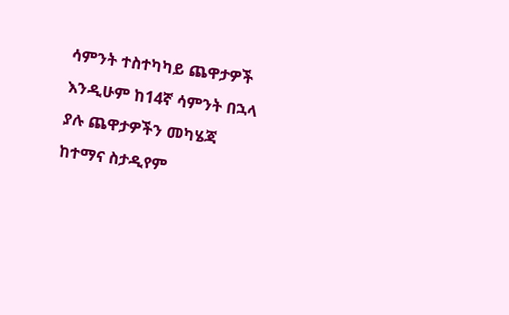ሳምንት ተስተካካይ ጨዋታዎች እንዲሁም ከ14ኛ ሳምንት በኋላ ያሉ ጨዋታዎችን መካሄጃ ከተማና ስታዲየም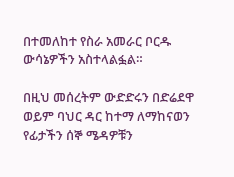በተመለከተ የስራ አመራር ቦርዱ ውሳኔዎችን አስተላልፏል።

በዚህ መሰረትም ውድድሩን በድሬደዋ ወይም ባህር ዳር ከተማ ለማከናወን የፊታችን ሰኞ ሜዳዎቹን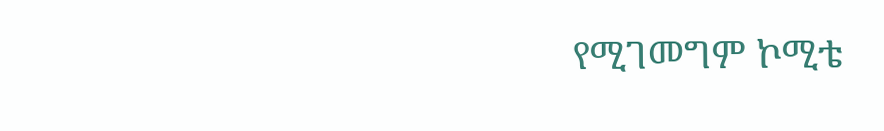የሚገመግም ኮሚቴ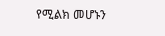የሚልክ መሆኑን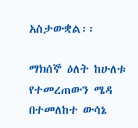አስታውቋል፡፡

ማክሰኞ ዕለት ከሁለቱ የተመረጠውን ሜዳ በተመለከተ ውሳኔ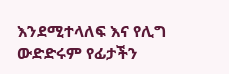እንደሚተላለፍ እና የሊግ ውድድሩም የፊታችን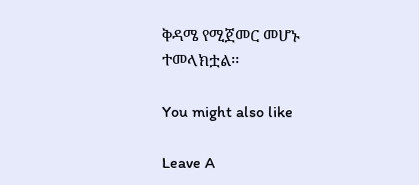ቅዳሜ የሚጀመር መሆኑ ተመላክቷል፡፡

You might also like

Leave A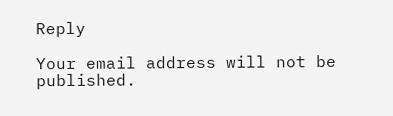Reply

Your email address will not be published.